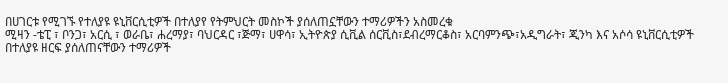በሀገርቱ የሚገኙ የተለያዩ ዩኒቨርሲቲዎች በተለያየ የትምህርት መስኮች ያሰለጠኗቸውን ተማሪዎችን አስመረቁ
ሚዛን -ቴፒ ፣ ቦንጋ፣ አርሲ ፣ ወራቤ፣ ሐረማያ፣ ባህርዳር ፣ጅማ፣ ሀዋሳ፣ ኢትዮጵያ ሲቪል ሰርቪስ፣ደብረማርቆስ፣ አርባምንጭ፣አዲግራት፣ ጂንካ እና አሶሳ ዩኒቨርሲቲዎች በተለያዩ ዘርፍ ያሰለጠናቸውን ተማሪዎች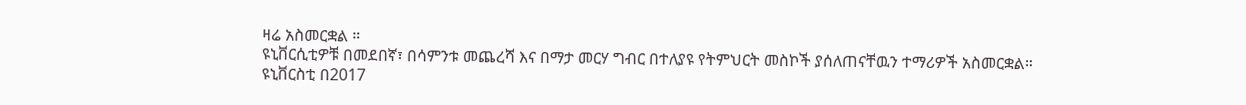ዛሬ አስመርቋል ።
ዩኒቨርሲቲዎቹ በመደበኛ፣ በሳምንቱ መጨረሻ እና በማታ መርሃ ግብር በተለያዩ የትምህርት መስኮች ያሰለጠናቸዉን ተማሪዎች አስመርቋል።
ዩኒቨርስቲ በ2017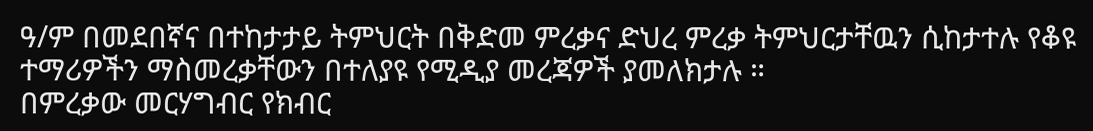ዓ/ም በመደበኛና በተከታታይ ትምህርት በቅድመ ምረቃና ድህረ ምረቃ ትምህርታቸዉን ሲከታተሉ የቆዩ ተማሪዎችን ማስመረቃቸውን በተለያዩ የሚዲያ መረጃዎች ያመለክታሉ ።
በምረቃው መርሃግብር የክብር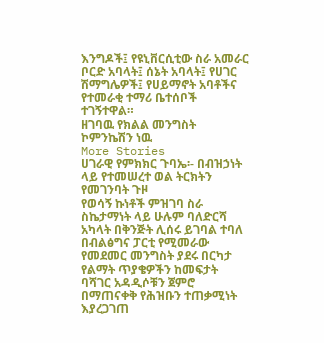እንግዶች፤ የዩኒቨርሲቲው ስራ አመራር ቦርድ አባላት፤ ሰኔት አባላት፤ የሀገር ሽማግሌዎች፤ የሀይማኖት አባቶችና የተመራቂ ተማሪ ቤተሰቦች ተገኝተዋል።
ዘገባዉ የክልል መንግስት ኮምንኬሽን ነዉ
More Stories
ሀገራዊ የምክክር ጉባኤ፡- በብዝኃነት ላይ የተመሠረተ ወል ትርክትን የመገንባት ጉዞ
የወሳኝ ኩነቶች ምዝገባ ስራ ስኬታማነት ላይ ሁሉም ባለድርሻ አካላት በቅንጅት ሊሰሩ ይገባል ተባለ
በብልፅግና ፓርቲ የሚመራው የመደመር መንግስት ያደሩ በርካታ የልማት ጥያቄዎችን ከመፍታት ባሻገር አዳዲሶቹን ጀምሮ በማጠናቀቅ የሕዝቡን ተጠቃሚነት እያረጋገጠ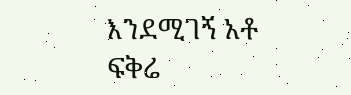እንደሚገኝ አቶ ፍቅሬ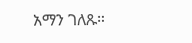አማን ገለጹ።